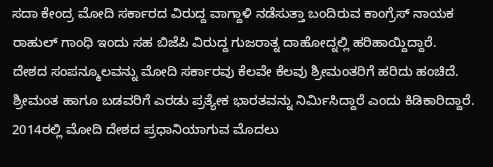ಸದಾ ಕೇಂದ್ರ ಮೋದಿ ಸರ್ಕಾರದ ವಿರುದ್ದ ವಾಗ್ದಾಳಿ ನಡೆಸುತ್ತಾ ಬಂದಿರುವ ಕಾಂಗ್ರೆಸ್ ನಾಯಕ ರಾಹುಲ್ ಗಾಂಧಿ ಇಂದು ಸಹ ಬಿಜೆಪಿ ವಿರುದ್ದ ಗುಜರಾತ್ನ ದಾಹೋದ್ನಲ್ಲಿ ಹರಿಹಾಯ್ದಿದ್ದಾರೆ.
ದೇಶದ ಸಂಪನ್ಮೂಲವನ್ನು ಮೋದಿ ಸರ್ಕಾರವು ಕೆಲವೇ ಕೆಲವು ಶ್ರೀಮಂತರಿಗೆ ಹರಿದು ಹಂಚಿದೆ. ಶ್ರೀಮಂತ ಹಾಗೂ ಬಡವರಿಗೆ ಎರಡು ಪ್ರತ್ಯೇಕ ಭಾರತವನ್ನು ನಿರ್ಮಿಸಿದ್ದಾರೆ ಎಂದು ಕಿಡಿಕಾರಿದ್ದಾರೆ.
2014ರಲ್ಲಿ ಮೋದಿ ದೇಶದ ಪ್ರಧಾನಿಯಾಗುವ ಮೊದಲು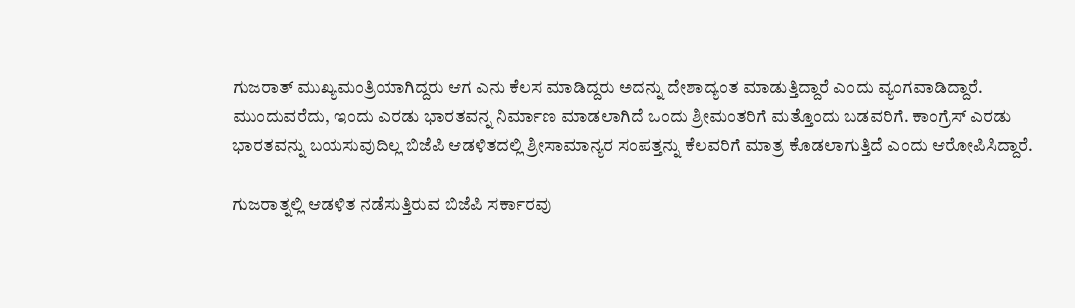ಗುಜರಾತ್ ಮುಖ್ಯಮಂತ್ರಿಯಾಗಿದ್ದರು ಆಗ ಎನು ಕೆಲಸ ಮಾಡಿದ್ದರು ಅದನ್ನು ದೇಶಾದ್ಯಂತ ಮಾಡುತ್ತಿದ್ದಾರೆ ಎಂದು ವ್ಯಂಗವಾಡಿದ್ದಾರೆ.
ಮುಂದುವರೆದು, ಇಂದು ಎರಡು ಭಾರತವನ್ನ ನಿರ್ಮಾಣ ಮಾಡಲಾಗಿದೆ ಒಂದು ಶ್ರೀಮಂತರಿಗೆ ಮತ್ತೊಂದು ಬಡವರಿಗೆ. ಕಾಂಗ್ರೆಸ್ ಎರಡು ಭಾರತವನ್ನು ಬಯಸುವುದಿಲ್ಲ ಬಿಜೆಪಿ ಆಡಳಿತದಲ್ಲಿ ಶ್ರೀಸಾಮಾನ್ಯರ ಸಂಪತ್ತನ್ನು ಕೆಲವರಿಗೆ ಮಾತ್ರ ಕೊಡಲಾಗುತ್ತಿದೆ ಎಂದು ಆರೋಪಿಸಿದ್ದಾರೆ.

ಗುಜರಾತ್ನಲ್ಲಿ ಆಡಳಿತ ನಡೆಸುತ್ತಿರುವ ಬಿಜೆಪಿ ಸರ್ಕಾರವು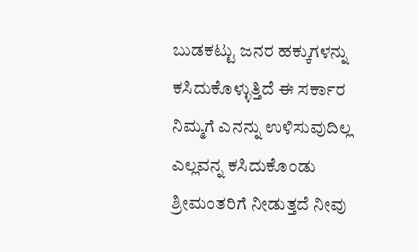ಬುಡಕಟ್ಟು ಜನರ ಹಕ್ಕುಗಳನ್ನು ಕಸಿದುಕೊಳ್ಳುತ್ತಿದೆ ಈ ಸರ್ಕಾರ ನಿಮ್ಮಗೆ ಎನನ್ನು ಉಳಿಸುವುದಿಲ್ಲ ಎಲ್ಲವನ್ನ ಕಸಿದುಕೊಂಡು ಶ್ರೀಮಂತರಿಗೆ ನೀಡುತ್ತದೆ ನೀವು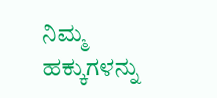ನಿಮ್ಮ ಹಕ್ಕುಗಳನ್ನು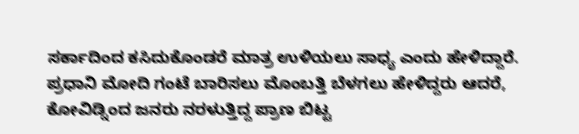ಸರ್ಕಾದಿಂದ ಕಸಿದುಕೊಂಡರೆ ಮಾತ್ರ ಉಳಿಯಲು ಸಾಧ್ಯ ಎಂದು ಹೇಳಿದ್ದಾರೆ.
ಪ್ರಧಾನಿ ಮೋದಿ ಗಂಟೆ ಬಾರಿಸಲು ಮೊಂಬತ್ತಿ ಬೆಳಗಲು ಹೇಳಿದ್ದರು ಆದರೆ, ಕೋವಿಡ್ನಿಂದ ಜನರು ನರಳುತ್ತಿದ್ದ ಪ್ರಾಣ ಬಿಟ್ಟ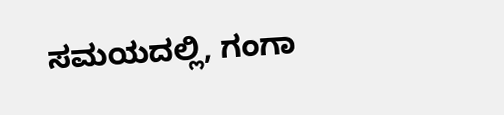ಸಮಯದಲ್ಲಿ, ಗಂಗಾ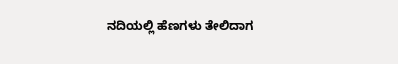ನದಿಯಲ್ಲಿ ಹೆಣಗಳು ತೇಲಿದಾಗ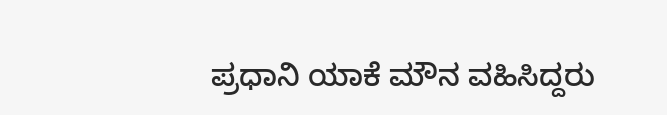ಪ್ರಧಾನಿ ಯಾಕೆ ಮೌನ ವಹಿಸಿದ್ದರು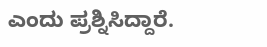ಎಂದು ಪ್ರಶ್ನಿಸಿದ್ದಾರೆ.